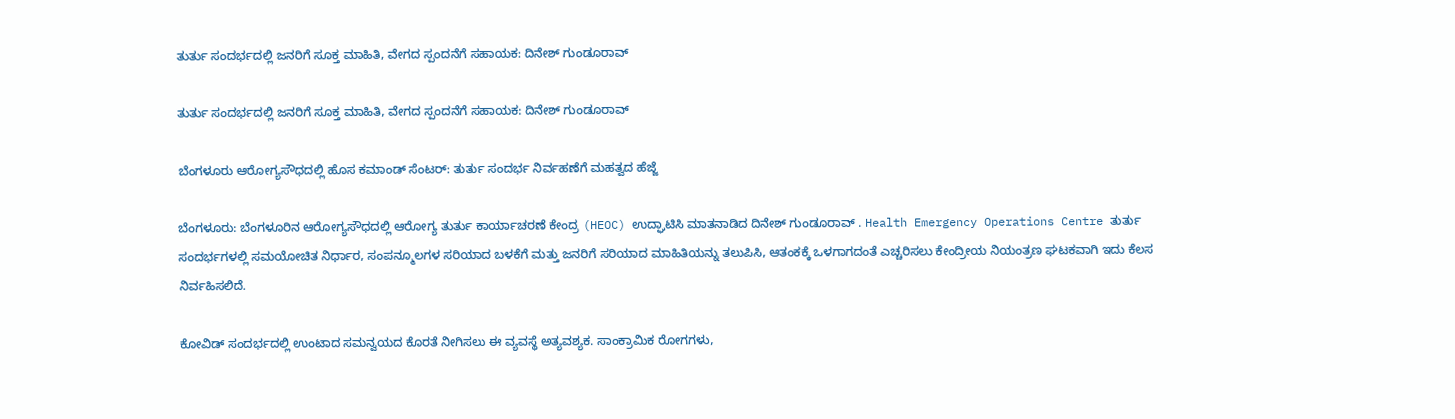ತುರ್ತು ಸಂದರ್ಭದಲ್ಲಿ ಜನರಿಗೆ ಸೂಕ್ತ ಮಾಹಿತಿ, ವೇಗದ ಸ್ಪಂದನೆಗೆ ಸಹಾಯಕ: ದಿನೇಶ್ ಗುಂಡೂರಾವ್

ತುರ್ತು ಸಂದರ್ಭದಲ್ಲಿ ಜನರಿಗೆ ಸೂಕ್ತ ಮಾಹಿತಿ, ವೇಗದ ಸ್ಪಂದನೆಗೆ ಸಹಾಯಕ: ದಿನೇಶ್ ಗುಂಡೂರಾವ್

ಬೆಂಗಳೂರು ಆರೋಗ್ಯಸೌಧದಲ್ಲಿ ಹೊಸ ಕಮಾಂಡ್ ಸೆಂಟರ್: ತುರ್ತು ಸಂದರ್ಭ ನಿರ್ವಹಣೆಗೆ ಮಹತ್ವದ ಹೆಜ್ಜೆ

ಬೆಂಗಳೂರು: ಬೆಂಗಳೂರಿನ ಆರೋಗ್ಯಸೌಧದಲ್ಲಿ ಆರೋಗ್ಯ ತುರ್ತು ಕಾರ್ಯಾಚರಣೆ ಕೇಂದ್ರ (HEOC) ಉದ್ಘಾಟಿಸಿ ಮಾತನಾಡಿದ ದಿನೇಶ್ ಗುಂಡೂರಾವ್ . Health Emergency Operations Centre ತುರ್ತು ಸಂದರ್ಭಗಳಲ್ಲಿ ಸಮಯೋಚಿತ ನಿರ್ಧಾರ, ಸಂಪನ್ಮೂಲಗಳ ಸರಿಯಾದ ಬಳಕೆಗೆ ಮತ್ತು ಜನರಿಗೆ ಸರಿಯಾದ ಮಾಹಿತಿಯನ್ನು ತಲುಪಿಸಿ, ಆತಂಕಕ್ಕೆ ಒಳಗಾಗದಂತೆ ಎಚ್ಚರಿಸಲು ಕೇಂದ್ರೀಯ ನಿಯಂತ್ರಣ ಘಟಕವಾಗಿ ಇದು ಕೆಲಸ ನಿರ್ವಹಿಸಲಿದೆ.

ಕೋವಿಡ್ ಸಂದರ್ಭದಲ್ಲಿ ಉಂಟಾದ ಸಮನ್ವಯದ ಕೊರತೆ ನೀಗಿಸಲು ಈ ವ್ಯವಸ್ಥೆ ಅತ್ಯವಶ್ಯಕ. ಸಾಂಕ್ರಾಮಿಕ‌ ರೋಗಗಳು,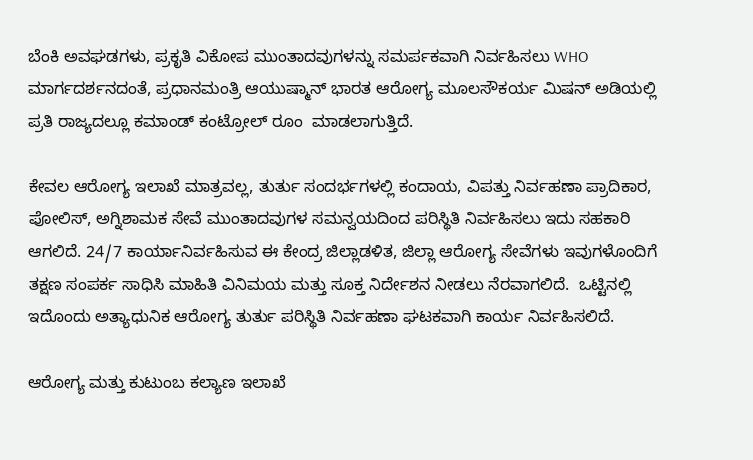ಬೆಂಕಿ ಅವಘಡಗಳು, ಪ್ರಕೃತಿ ವಿಕೋಪ ಮುಂತಾದವುಗಳನ್ನು ಸಮರ್ಪಕವಾಗಿ ನಿರ್ವಹಿಸಲು WHO ಮಾರ್ಗದರ್ಶನದಂತೆ, ಪ್ರಧಾನಮಂತ್ರಿ ಆಯುಷ್ಮಾನ್ ಭಾರತ ಆರೋಗ್ಯ ಮೂಲಸೌಕರ್ಯ ಮಿಷನ್ ಅಡಿಯಲ್ಲಿ ಪ್ರತಿ ರಾಜ್ಯದಲ್ಲೂ ಕಮಾಂಡ್ ಕಂಟ್ರೋಲ್ ರೂಂ  ಮಾಡಲಾಗುತ್ತಿದೆ.

ಕೇವಲ ಆರೋಗ್ಯ ಇಲಾಖೆ ಮಾತ್ರವಲ್ಲ, ತುರ್ತು ಸಂದರ್ಭಗಳಲ್ಲಿ ಕಂದಾಯ, ವಿಪತ್ತು ನಿರ್ವಹಣಾ ಪ್ರಾದಿಕಾರ, ಪೋಲಿಸ್, ಅಗ್ನಿಶಾಮಕ ಸೇವೆ ಮುಂತಾದವುಗಳ ಸಮನ್ವಯದಿಂದ ಪರಿಸ್ಥಿತಿ ನಿರ್ವಹಿಸಲು ಇದು ಸಹಕಾರಿ ಆಗಲಿದೆ. 24/7 ಕಾರ್ಯಾನಿರ್ವಹಿಸುವ ಈ ಕೇಂದ್ರ ಜಿಲ್ಲಾಡಳಿತ, ಜಿಲ್ಲಾ ಆರೋಗ್ಯ ಸೇವೆಗಳು ಇವುಗಳೊಂದಿಗೆ ತಕ್ಷಣ ಸಂಪರ್ಕ ಸಾಧಿಸಿ ಮಾಹಿತಿ ವಿನಿಮಯ ಮತ್ತು ಸೂಕ್ತ ನಿರ್ದೇಶನ ನೀಡಲು ನೆರವಾಗಲಿದೆ.  ಒಟ್ಟಿನಲ್ಲಿ ಇದೊಂದು ಅತ್ಯಾಧುನಿಕ ಆರೋಗ್ಯ ತುರ್ತು ಪರಿಸ್ಥಿತಿ ನಿರ್ವಹಣಾ ಘಟಕವಾಗಿ ಕಾರ್ಯ ನಿರ್ವಹಿಸಲಿದೆ.

ಆರೋಗ್ಯ ಮತ್ತು ಕುಟುಂಬ ಕಲ್ಯಾಣ ಇಲಾಖೆ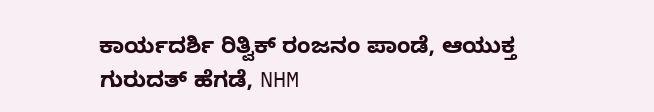ಕಾರ್ಯದರ್ಶಿ ರಿತ್ವಿಕ್ ರಂಜನಂ ಪಾಂಡೆ, ಆಯುಕ್ತ ಗುರುದತ್ ಹೆಗಡೆ, NHM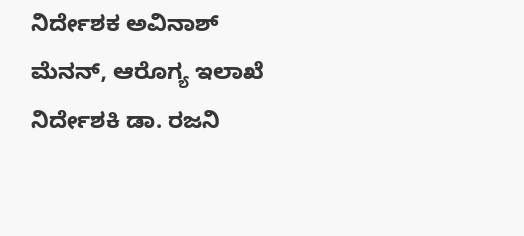ನಿರ್ದೇಶಕ ಅವಿನಾಶ್ ಮೆನನ್, ಆರೊಗ್ಯ ಇಲಾಖೆ ನಿರ್ದೇಶಕಿ ಡಾ. ರಜನಿ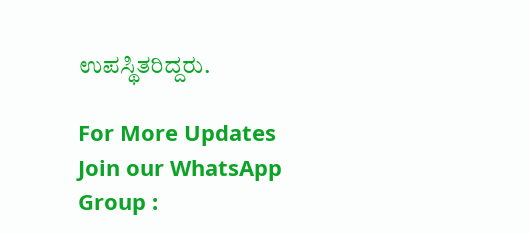ಉಪಸ್ಥಿತರಿದ್ದರು.

For More Updates Join our WhatsApp Group :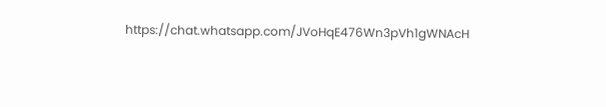https://chat.whatsapp.com/JVoHqE476Wn3pVh1gWNAcH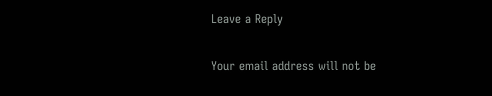Leave a Reply

Your email address will not be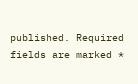published. Required fields are marked *